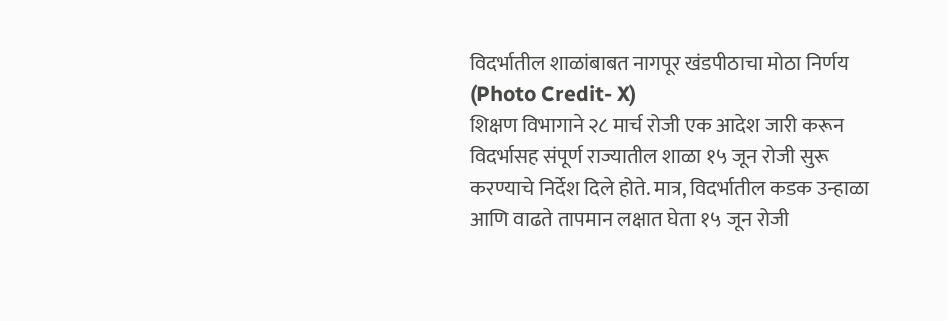विदर्भातील शाळांबाबत नागपूर खंडपीठाचा मोठा निर्णय (Photo Credit- X)
शिक्षण विभागाने २८ मार्च रोजी एक आदेश जारी करून विदर्भासह संपूर्ण राज्यातील शाळा १५ जून रोजी सुरू करण्याचे निर्देश दिले होते. मात्र, विदर्भातील कडक उन्हाळा आणि वाढते तापमान लक्षात घेता १५ जून रोजी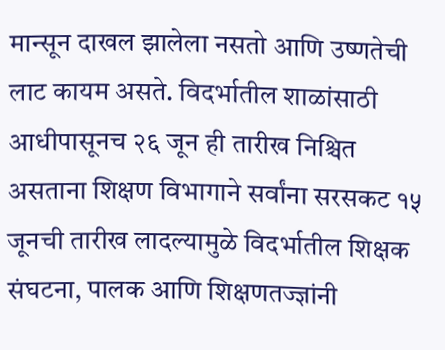मान्सून दाखल झालेला नसतो आणि उष्णतेची लाट कायम असते. विदर्भातील शाळांसाठी आधीपासूनच २६ जून ही तारीख निश्चित असताना शिक्षण विभागाने सर्वांना सरसकट १५ जूनची तारीख लादल्यामुळे विदर्भातील शिक्षक संघटना, पालक आणि शिक्षणतज्ज्ञांनी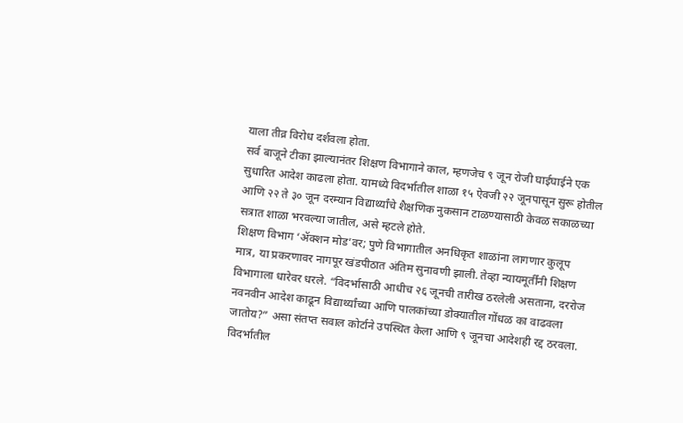याला तीव्र विरोध दर्शवला होता.
सर्व बाजूने टीका झाल्यानंतर शिक्षण विभागाने काल, म्हणजेच ९ जून रोजी घाईघाईने एक सुधारित आदेश काढला होता. यामध्ये विदर्भातील शाळा १५ ऐवजी २२ जूनपासून सुरू होतील आणि २२ ते ३० जून दरम्यान विद्यार्थ्यांचे शैक्षणिक नुकसान टाळण्यासाठी केवळ सकाळच्या सत्रात शाळा भरवल्या जातील, असे म्हटले होते.
शिक्षण विभाग ‘ॲक्शन मोड’वर; पुणे विभागातील अनधिकृत शाळांना लागणार कुलूप
मात्र, या प्रकरणावर नागपूर खंडपीठात अंतिम सुनावणी झाली. तेव्हा न्यायमूर्तींनी शिक्षण विभागाला धारेवर धरले. “विदर्भासाठी आधीच २६ जूनची तारीख ठरलेली असताना, दररोज नवनवीन आदेश काढून विद्यार्थ्यांच्या आणि पालकांच्या डोक्यातील गोंधळ का वाढवला जातोय?” असा संतप्त सवाल कोर्टाने उपस्थित केला आणि ९ जूनचा आदेशही रद्द ठरवला.
विदर्भातील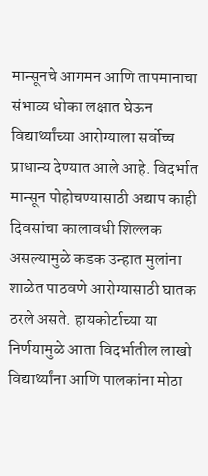मान्सूनचे आगमन आणि तापमानाचा संभाव्य धोका लक्षात घेऊन विद्यार्थ्यांच्या आरोग्याला सर्वोच्च प्राधान्य देण्यात आले आहे. विदर्भात मान्सून पोहोचण्यासाठी अद्याप काही दिवसांचा कालावधी शिल्लक असल्यामुळे कडक उन्हात मुलांना शाळेत पाठवणे आरोग्यासाठी घातक ठरले असते. हायकोर्टाच्या या निर्णयामुळे आता विदर्भातील लाखो विद्यार्थ्यांना आणि पालकांना मोठा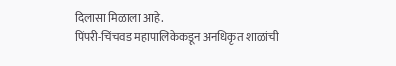दिलासा मिळाला आहे.
पिंपरी-चिंचवड महापालिकेकडून अनधिकृत शाळांची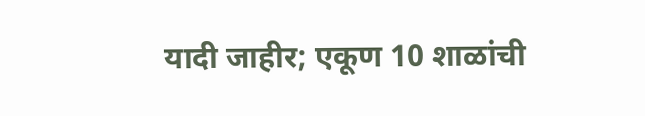यादी जाहीर; एकूण 10 शाळांची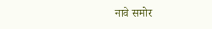नावे समोर